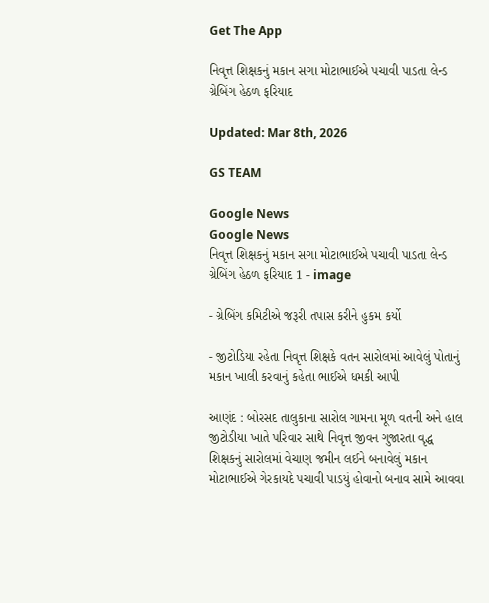Get The App

નિવૃત્ત શિક્ષકનું મકાન સગા મોટાભાઈએ પચાવી પાડતા લેન્ડ ગ્રેબિંગ હેઠળ ફરિયાદ

Updated: Mar 8th, 2026

GS TEAM

Google News
Google News
નિવૃત્ત શિક્ષકનું મકાન સગા મોટાભાઈએ પચાવી પાડતા લેન્ડ ગ્રેબિંગ હેઠળ ફરિયાદ 1 - image

- ગ્રેબિંગ કમિટીએ જરૂરી તપાસ કરીને હુકમ કર્યો

- જીટોડિયા રહેતા નિવૃત્ત શિક્ષકે વતન સારોલમાં આવેલું પોતાનું મકાન ખાલી કરવાનું કહેતા ભાઈએ ધમકી આપી

આણંદ : બોરસદ તાલુકાના સારોલ ગામના મૂળ વતની અને હાલ જીટોડીયા ખાતે પરિવાર સાથે નિવૃત્ત જીવન ગુજારતા વૃદ્ધ શિક્ષકનું સારોલમાં વેચાણ જમીન લઈને બનાવેલું મકાન મોટાભાઈએ ગેરકાયદે પચાવી પાડયું હોવાનો બનાવ સામે આવવા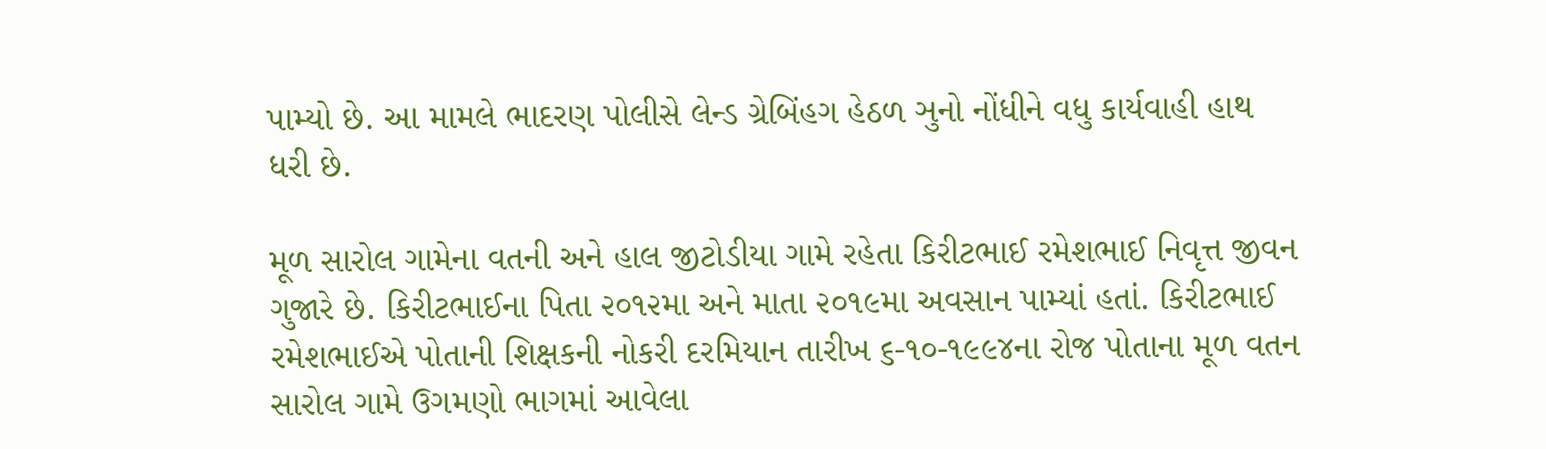પામ્યો છે. આ મામલે ભાદરણ પોલીસે લેન્ડ ગ્રેબિંહગ હેઠળ ઞુનો નોંધીને વધુ કાર્યવાહી હાથ ધરી છે.

મૂળ સારોલ ગામેના વતની અને હાલ જીટોડીયા ગામે રહેતા કિરીટભાઈ રમેશભાઈ નિવૃત્ત જીવન ગુજારે છે. કિરીટભાઈના પિતા ૨૦૧૨મા અને માતા ૨૦૧૯મા અવસાન પામ્યાં હતાં. કિરીટભાઈ રમેશભાઈએ પોતાની શિક્ષકની નોકરી દરમિયાન તારીખ ૬-૧૦-૧૯૯૪ના રોજ પોતાના મૂળ વતન સારોલ ગામે ઉગમણો ભાગમાં આવેલા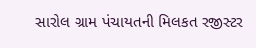સારોલ ગ્રામ પંચાયતની મિલકત રજીસ્ટર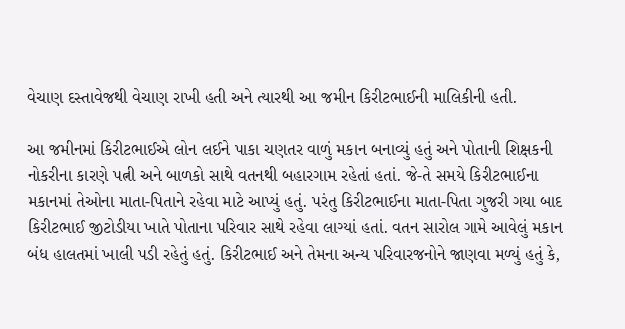વેચાણ દસ્તાવેજથી વેચાણ રાખી હતી અને ત્યારથી આ જમીન કિરીટભાઈની માલિકીની હતી.

આ જમીનમાં કિરીટભાઈએ લોન લઈને પાકા ચણતર વાળું મકાન બનાવ્યું હતું અને પોતાની શિક્ષકની નોકરીના કારણે પત્ની અને બાળકો સાથે વતનથી બહારગામ રહેતાં હતાં. જે-તે સમયે કિરીટભાઈના મકાનમાં તેઓના માતા-પિતાને રહેવા માટે આપ્યું હતું. પરંતુ કિરીટભાઈના માતા-પિતા ગુજરી ગયા બાદ કિરીટભાઈ જીટોડીયા ખાતે પોતાના પરિવાર સાથે રહેવા લાગ્યાં હતાં. વતન સારોલ ગામે આવેલું મકાન બંધ હાલતમાં ખાલી પડી રહેતું હતું. કિરીટભાઈ અને તેમના અન્ય પરિવારજનોને જાણવા મળ્યું હતું કે,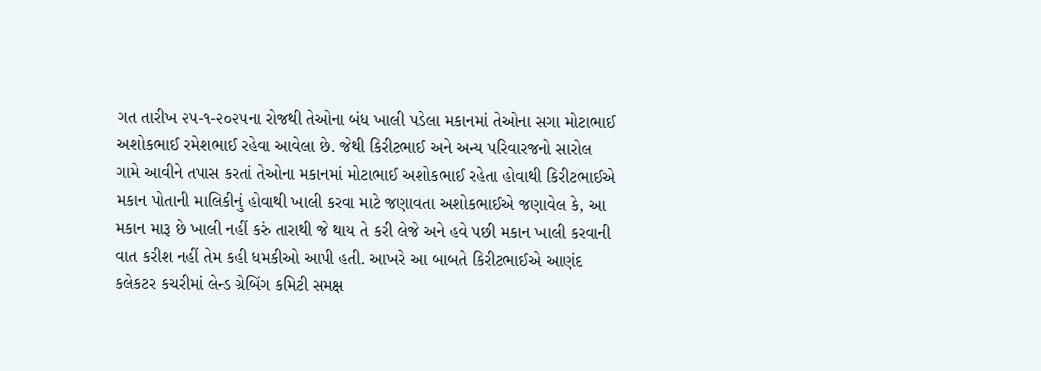ગત તારીખ ૨૫-૧-૨૦૨૫ના રોજથી તેઓના બંધ ખાલી પડેલા મકાનમાં તેઓના સગા મોટાભાઈ અશોકભાઈ રમેશભાઈ રહેવા આવેલા છે. જેથી કિરીટભાઈ અને અન્ય પરિવારજનો સારોલ ગામે આવીને તપાસ કરતાં તેઓના મકાનમાં મોટાભાઈ અશોકભાઈ રહેતા હોવાથી કિરીટભાઈએ મકાન પોતાની માલિકીનું હોવાથી ખાલી કરવા માટે જણાવતા અશોકભાઈએ જણાવેલ કે, આ મકાન મારૂ છે ખાલી નહીં કરું તારાથી જે થાય તે કરી લેજે અને હવે પછી મકાન ખાલી કરવાની વાત કરીશ નહીં તેમ કહી ધમકીઓ આપી હતી. આખરે આ બાબતે કિરીટભાઈએ આણંદ કલેકટર કચરીમાં લેન્ડ ગ્રેબિંગ કમિટી સમક્ષ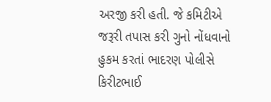અરજી કરી હતી. જે કમિટીએ જરૂરી તપાસ કરી ગુનો નોંધવાનો હુકમ કરતાં ભાદરણ પોલીસે કિરીટભાઈ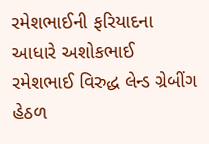રમેશભાઈની ફરિયાદના આધારે અશોકભાઈ રમેશભાઈ વિરુદ્ધ લેન્ડ ગ્રેબીંગ હેઠળ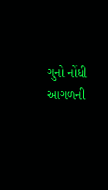ગુનો નોંધી આગળની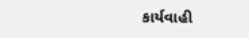કાર્યવાહી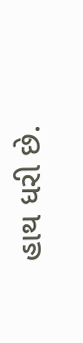હાથ ધરી છે.